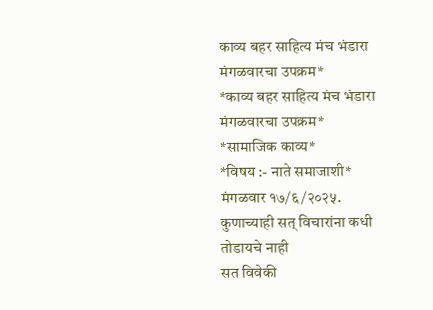काव्य बहर साहित्य मंच भंडारा मंगळवारचा उपक्रम*
*काव्य बहर साहित्य मंच भंडारा मंगळवारचा उपक्रम*
*सामाजिक काव्य*
*विषय :- नाते समाजाशी*
मंगळवार १७/६/२०२५.
कुणाच्याही सत् विचारांना कधी तोडायचे नाही
सत विवेकी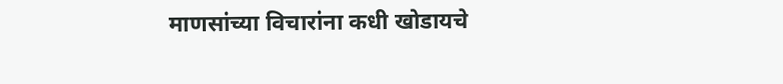माणसांच्या विचारांना कधी खोडायचे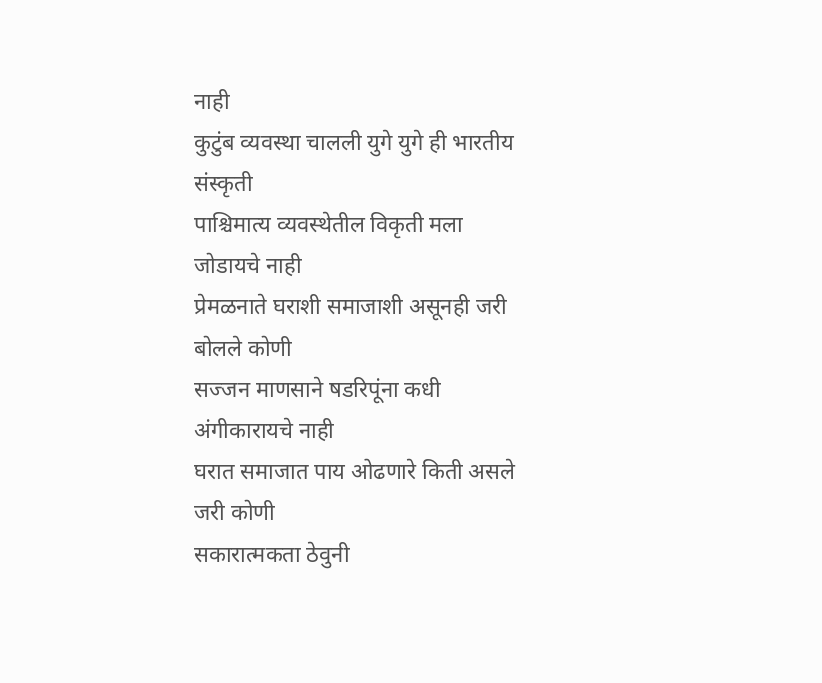नाही
कुटुंब व्यवस्था चालली युगे युगे ही भारतीय संस्कृती
पाश्चिमात्य व्यवस्थेतील विकृती मला जोडायचे नाही
प्रेमळनाते घराशी समाजाशी असूनही जरी बोलले कोणी
सज्जन माणसाने षडरिपूंना कधी अंगीकारायचे नाही
घरात समाजात पाय ओढणारे किती असले जरी कोणी
सकारात्मकता ठेवुनी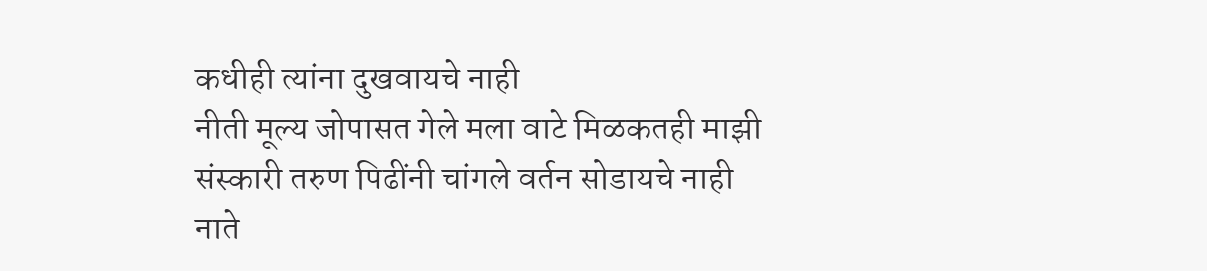कधीही त्यांना दुखवायचे नाही
नीती मूल्य जोपासत गेले मला वाटे मिळकतही माझी
संस्कारी तरुण पिढींनी चांगले वर्तन सोडायचे नाही
नाते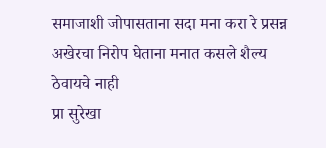समाजाशी जोपासताना सदा मना करा रे प्रसन्न
अखेरचा निरोप घेताना मनात कसले शैल्य ठेवायचे नाही
प्रा सुरेखा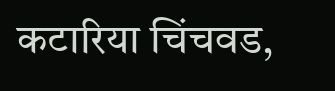कटारिया चिंचवड,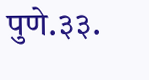पुणे.३३.